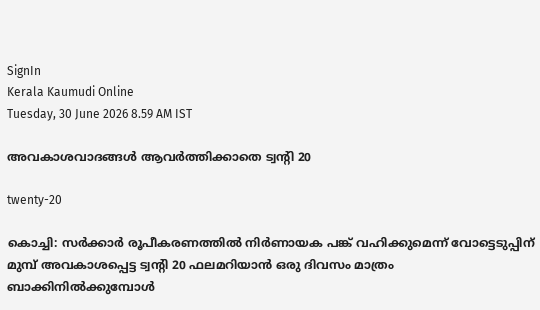SignIn
Kerala Kaumudi Online
Tuesday, 30 June 2026 8.59 AM IST

അവകാശവാദങ്ങൾ ആവർത്തിക്കാതെ ട്വന്റി 20

twenty-20

കൊച്ചി: സർക്കാർ രൂപീകരണത്തിൽ നിർണായക പങ്ക് വഹിക്കുമെന്ന് വോട്ടെടുപ്പിന് മുമ്പ് അവകാശപ്പെട്ട ട്വന്റി 20 ഫലമറിയാൻ ഒരു ദിവസം മാത്രം ബാക്കിനിൽക്കുമ്പോൾ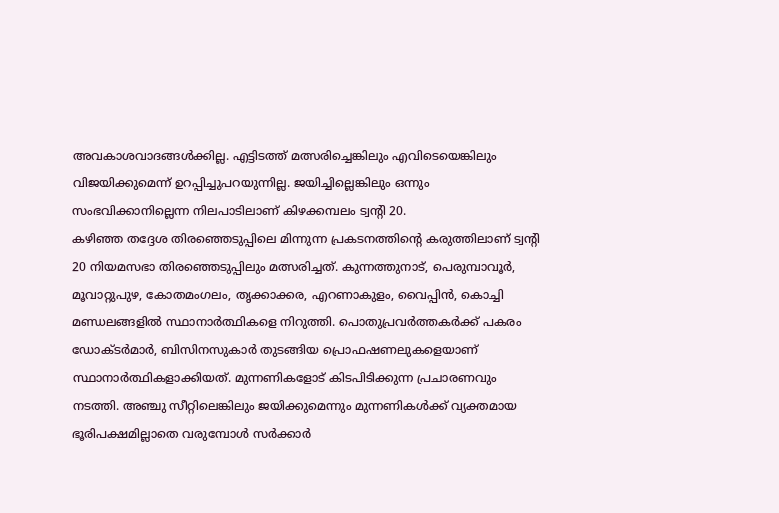അവകാശവാദങ്ങൾക്കില്ല. എട്ടിടത്ത് മത്സരിച്ചെങ്കിലും എവിടെയെങ്കിലും വിജയിക്കുമെന്ന് ഉറപ്പിച്ചുപറയുന്നില്ല. ജയിച്ചില്ലെങ്കിലും ഒന്നും സംഭവിക്കാനില്ലെന്ന നിലപാടിലാണ് കിഴക്കമ്പലം ട്വന്റി 20.
കഴിഞ്ഞ തദ്ദേശ തിരഞ്ഞെടുപ്പിലെ മിന്നുന്ന പ്രകടനത്തിന്റെ കരുത്തിലാണ് ട്വന്റി 20 നിയമസഭാ തിരഞ്ഞെടുപ്പിലും മത്സരിച്ചത്. കുന്നത്തുനാട്, പെരുമ്പാവൂർ, മൂവാറ്റുപുഴ, കോതമംഗലം, തൃക്കാക്കര, എറണാകുളം, വൈപ്പിൻ, കൊച്ചി മണ്ഡലങ്ങളിൽ സ്ഥാനാർത്ഥികളെ നിറുത്തി. പൊതുപ്രവർത്തകർക്ക് പകരം ഡോക്ടർമാർ, ബിസിനസുകാർ തുടങ്ങിയ പ്രൊഫഷണലുകളെയാണ് സ്ഥാനാർത്ഥികളാക്കിയത്. മുന്നണികളോട് കിടപിടിക്കുന്ന പ്രചാരണവും നടത്തി. അഞ്ചു സീറ്റിലെങ്കിലും ജയിക്കുമെന്നും മുന്നണികൾക്ക് വ്യക്തമായ ഭൂരിപക്ഷമില്ലാതെ വരുമ്പോൾ സർക്കാർ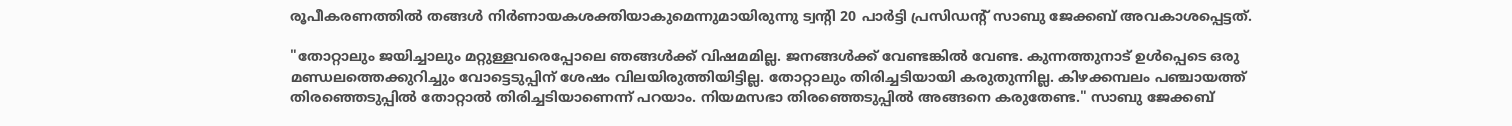രൂപീകരണത്തിൽ തങ്ങൾ നിർണായകശക്തിയാകുമെന്നുമായിരുന്നു ട്വന്റി 20 പാർട്ടി പ്രസിഡന്റ് സാബു ജേക്കബ് അവകാശപ്പെട്ടത്.

"തോറ്റാലും ജയിച്ചാലും മറ്റുള്ളവരെപ്പോലെ ഞങ്ങൾക്ക് വിഷമമില്ല. ജനങ്ങൾക്ക് വേണ്ടങ്കിൽ വേണ്ട. കുന്നത്തുനാട് ഉൾപ്പെടെ ഒരു മണ്ഡലത്തെക്കുറിച്ചും വോട്ടെടുപ്പിന് ശേഷം വിലയിരുത്തിയിട്ടില്ല. തോറ്റാലും തിരിച്ചടിയായി കരുതുന്നില്ല. കിഴക്കമ്പലം പഞ്ചായത്ത് തിരഞ്ഞെടുപ്പിൽ തോറ്റാൽ തിരിച്ചടിയാണെന്ന് പറയാം. നിയമസഭാ തിരഞ്ഞെടുപ്പിൽ അങ്ങനെ കരുതേണ്ട." സാബു ജേക്കബ്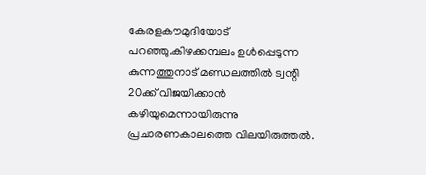കേരളകൗമുദിയോട് പറഞ്ഞു.കിഴക്കമ്പലം ഉൾപ്പെടുന്ന കുന്നത്തുനാട് മണ്ഡലത്തിൽ ട്വന്റി 20ക്ക് വിജയിക്കാൻ കഴിയുമെന്നായിരുന്നു പ്രചാരണകാലത്തെ വിലയിരുത്തൽ.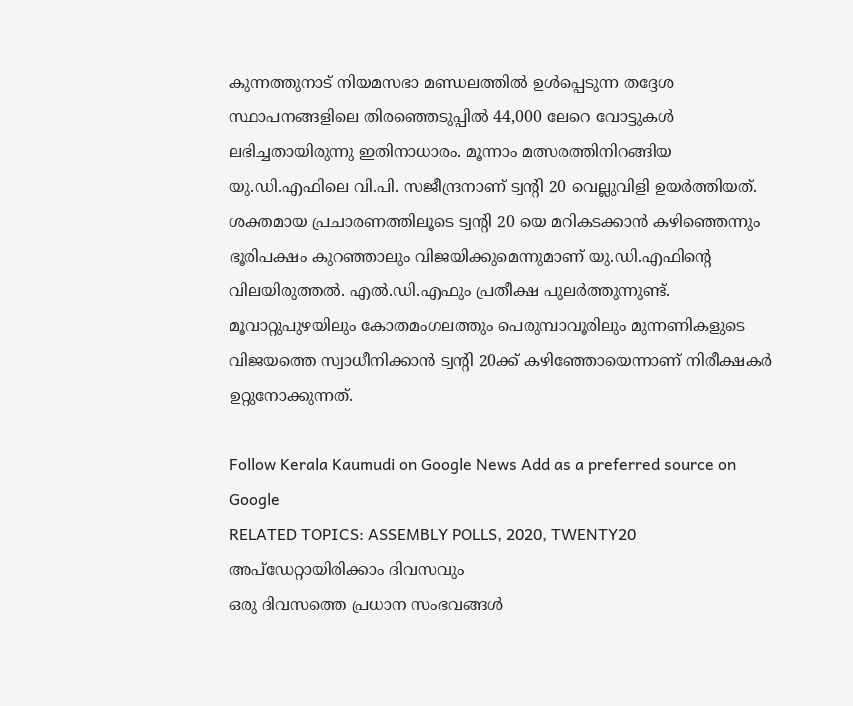കുന്നത്തുനാട് നിയമസഭാ മണ്ഡലത്തിൽ ഉൾപ്പെടുന്ന തദ്ദേശ സ്ഥാപനങ്ങളിലെ തിരഞ്ഞെടുപ്പിൽ 44,000 ലേറെ വോട്ടുകൾ ലഭിച്ചതായിരുന്നു ഇതിനാധാരം. മൂന്നാം മത്സരത്തിനിറങ്ങിയ യു.ഡി.എഫിലെ വി.പി. സജീന്ദ്രനാണ് ട്വന്റി 20 വെല്ലുവിളി ഉയർത്തിയത്. ശക്തമായ പ്രചാരണത്തിലൂടെ ട്വന്റി 20 യെ മറികടക്കാൻ കഴിഞ്ഞെന്നും ഭൂരിപക്ഷം കുറഞ്ഞാലും വിജയിക്കുമെന്നുമാണ് യു.ഡി.എഫിന്റെ വിലയിരുത്തൽ. എൽ.ഡി.എഫും പ്രതീക്ഷ പുലർത്തുന്നുണ്ട്.
മൂവാറ്റുപുഴയിലും കോതമംഗലത്തും പെരുമ്പാവൂരിലും മുന്നണികളുടെ വിജയത്തെ സ്വാധീനിക്കാൻ ട്വന്റി 20ക്ക് കഴിഞ്ഞോയെന്നാണ് നിരീക്ഷകർ ഉറ്റുനോക്കുന്നത്.

Follow Kerala Kaumudi on Google News Add as a preferred source on Google
RELATED TOPICS: ASSEMBLY POLLS, 2020, TWENTY20
അപ്ഡേറ്റായിരിക്കാം ദിവസവും
ഒരു ദിവസത്തെ പ്രധാന സംഭവങ്ങൾ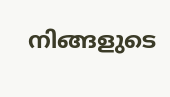നിങ്ങളുടെ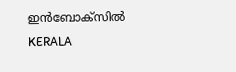ഇൻബോക്സിൽ
KERALA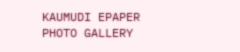KAUMUDI EPAPER
PHOTO GALLERY